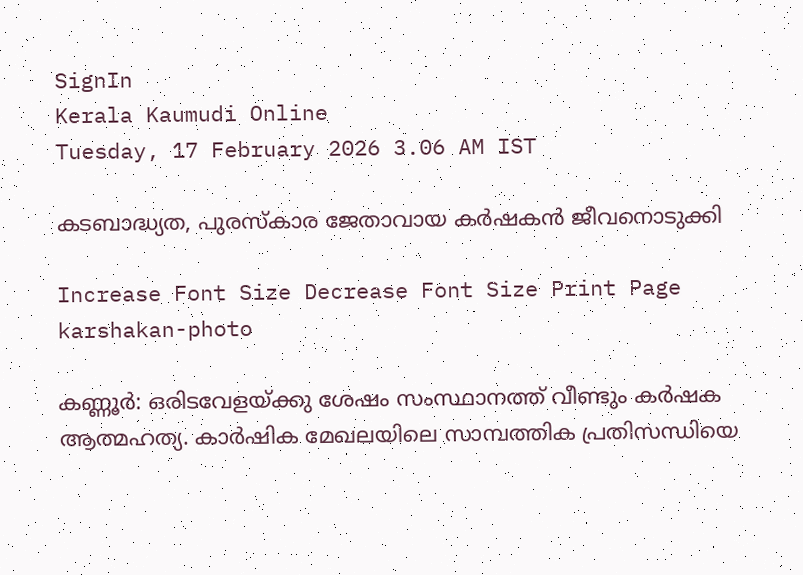SignIn
Kerala Kaumudi Online
Tuesday, 17 February 2026 3.06 AM IST

കടബാദ്ധ്യത, പുരസ്കാര ജേതാവായ കർഷകൻ ജീവനൊടുക്കി

Increase Font Size Decrease Font Size Print Page
karshakan-photo

കണ്ണൂർ: ഒരിടവേളയ്ക്കു ശേഷം സംസ്ഥാനത്ത് വീണ്ടും കർഷക ആത്മഹത്യ. കാർഷിക മേഖലയിലെ സാമ്പത്തിക പ്രതിസന്ധിയെ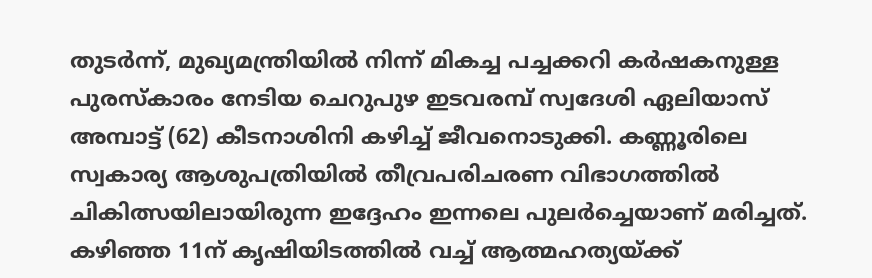തുടർന്ന്, മുഖ്യമന്ത്രിയിൽ നിന്ന് മികച്ച പച്ചക്കറി കർഷകനുള്ള പുരസ്‌കാരം നേടിയ ചെറുപുഴ ഇടവരമ്പ് സ്വദേശി ഏലിയാസ് അമ്പാട്ട് (62) കീടനാശിനി കഴിച്ച് ജീവനൊടുക്കി. കണ്ണൂരിലെ സ്വകാര്യ ആശുപത്രിയിൽ തീവ്രപരിചരണ വിഭാഗത്തിൽ ചികിത്സയിലായിരുന്ന ഇദ്ദേഹം ഇന്നലെ പുലർച്ചെയാണ് മരിച്ചത്. കഴിഞ്ഞ 11ന് കൃഷിയിടത്തിൽ വച്ച് ആത്മഹത്യയ്ക്ക്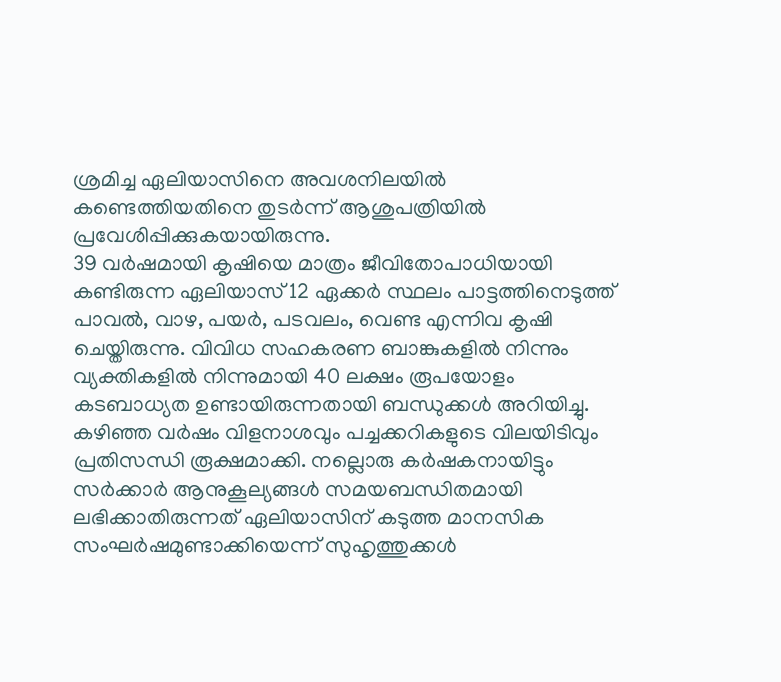ശ്രമിച്ച ഏലിയാസിനെ അവശനിലയിൽ കണ്ടെത്തിയതിനെ തുടർന്ന് ആശുപത്രിയിൽ പ്രവേശിപ്പിക്കുകയായിരുന്നു.
39 വർഷമായി കൃഷിയെ മാത്രം ജീവിതോപാധിയായി കണ്ടിരുന്ന ഏലിയാസ് 12 ഏക്കർ സ്ഥലം പാട്ടത്തിനെടുത്ത് പാവൽ, വാഴ, പയർ, പടവലം, വെണ്ട എന്നിവ കൃഷി ചെയ്തിരുന്നു. വിവിധ സഹകരണ ബാങ്കുകളിൽ നിന്നും വ്യക്തികളിൽ നിന്നുമായി 40 ലക്ഷം രൂപയോളം കടബാധ്യത ഉണ്ടായിരുന്നതായി ബന്ധുക്കൾ അറിയിച്ചു. കഴിഞ്ഞ വർഷം വിളനാശവും പച്ചക്കറികളുടെ വിലയിടിവും പ്രതിസന്ധി രൂക്ഷമാക്കി. നല്ലൊരു കർഷകനായിട്ടും സർക്കാർ ആനുകൂല്യങ്ങൾ സമയബന്ധിതമായി ലഭിക്കാതിരുന്നത് ഏലിയാസിന് കടുത്ത മാനസിക സംഘർഷമുണ്ടാക്കിയെന്ന് സുഹൃത്തുക്കൾ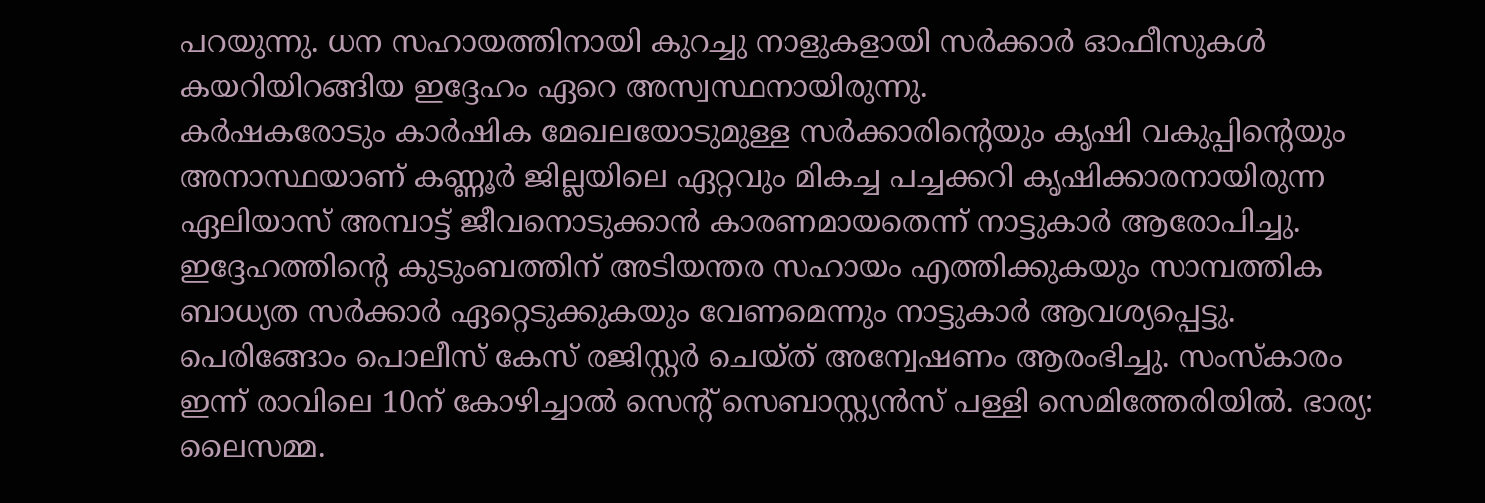പറയുന്നു. ധന സഹായത്തിനായി കുറച്ചു നാളുകളായി സർക്കാർ ഓഫീസുകൾ കയറിയിറങ്ങിയ ഇദ്ദേഹം ഏറെ അസ്വസ്ഥനായിരുന്നു.
കർഷകരോടും കാർഷിക മേഖലയോടുമുള്ള സർക്കാരിന്റെയും കൃഷി വകുപ്പിന്റെയും അനാസ്ഥയാണ് കണ്ണൂർ ജില്ലയിലെ ഏറ്റവും മികച്ച പച്ചക്കറി കൃഷിക്കാരനായിരുന്ന ഏലിയാസ് അമ്പാട്ട് ജീവനൊടുക്കാൻ കാരണമായതെന്ന് നാട്ടുകാർ ആരോപിച്ചു. ഇദ്ദേഹത്തിന്റെ കുടുംബത്തിന് അടിയന്തര സഹായം എത്തിക്കുകയും സാമ്പത്തിക ബാധ്യത സർക്കാർ ഏറ്റെടുക്കുകയും വേണമെന്നും നാട്ടുകാർ ആവശ്യപ്പെട്ടു. പെരിങ്ങോം പൊലീസ് കേസ് രജിസ്റ്റർ ചെയ്ത് അന്വേഷണം ആരംഭിച്ചു. സംസ്കാരം ഇന്ന് രാവിലെ 10ന് കോഴിച്ചാൽ സെന്റ് സെബാസ്റ്റ്യൻസ് പള്ളി സെമിത്തേരിയിൽ. ഭാര്യ: ലൈസമ്മ.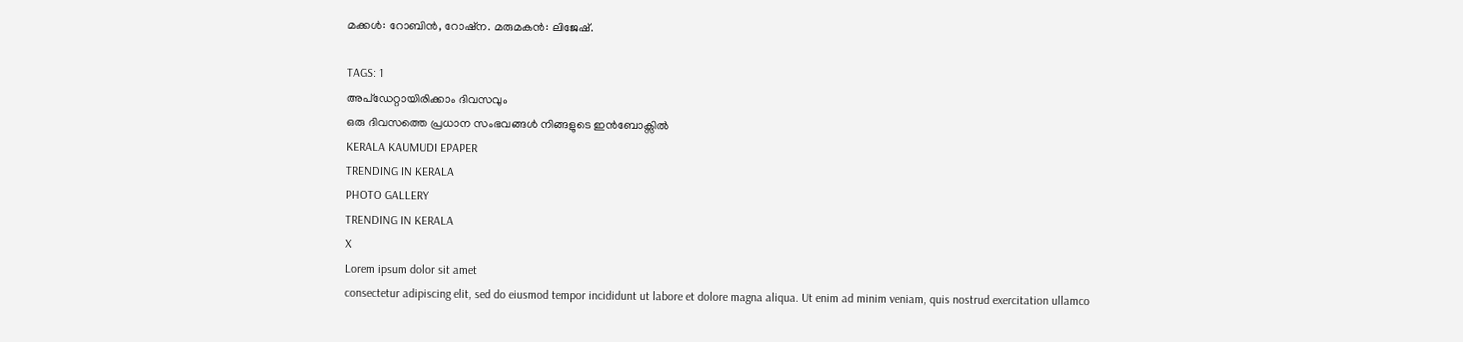മക്കൾ: റോബിൻ, റോഷ്ന. മരുമകൻ: ലിജേഷ്.

TAGS: 1
അപ്ഡേറ്റായിരിക്കാം ദിവസവും
ഒരു ദിവസത്തെ പ്രധാന സംഭവങ്ങൾ നിങ്ങളുടെ ഇൻബോക്സിൽ
KERALA KAUMUDI EPAPER
TRENDING IN KERALA
PHOTO GALLERY
TRENDING IN KERALA
X
Lorem ipsum dolor sit amet
consectetur adipiscing elit, sed do eiusmod tempor incididunt ut labore et dolore magna aliqua. Ut enim ad minim veniam, quis nostrud exercitation ullamco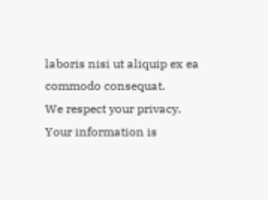laboris nisi ut aliquip ex ea commodo consequat.
We respect your privacy. Your information is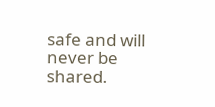safe and will never be shared.